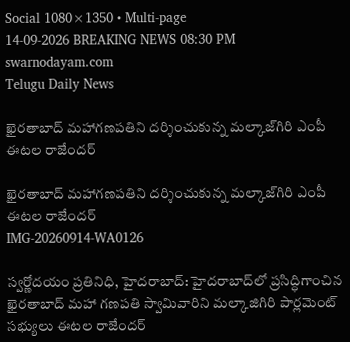Social 1080×1350 • Multi-page
14-09-2026 BREAKING NEWS 08:30 PM
swarnodayam.com
Telugu Daily News

ఖైరతాబాద్ మహాగణపతిని దర్శించుకున్న మల్కాజ్‌గిరి ఎంపీ ఈటల రాజేందర్

ఖైరతాబాద్ మహాగణపతిని దర్శించుకున్న మల్కాజ్‌గిరి ఎంపీ ఈటల రాజేందర్
IMG-20260914-WA0126

స్వర్ణోదయం ప్రతినిధి, హైదరాబాద్: హైదరాబాద్‌లో ప్రసిద్ధిగాంచిన ఖైరతాబాద్ మహా గణపతి స్వామివారిని మల్కాజిగిరి పార్లమెంట్ సభ్యులు ఈటల రాజేందర్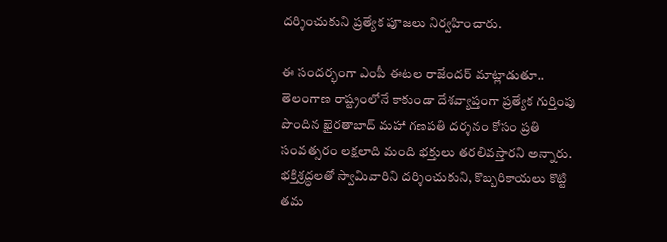దర్శించుకుని ప్రత్యేక పూజలు నిర్వహించారు.

ఈ సందర్భంగా ఎంపీ ఈటల రాజేందర్ మాట్లాడుతూ.. తెలంగాణ రాష్ట్రంలోనే కాకుండా దేశవ్యాప్తంగా ప్రత్యేక గుర్తింపు పొందిన ఖైరతాబాద్ మహా గణపతి దర్శనం కోసం ప్రతి సంవత్సరం లక్షలాది మంది భక్తులు తరలివస్తారని అన్నారు. భక్తిశ్రద్ధలతో స్వామివారిని దర్శించుకుని, కొబ్బరికాయలు కొట్టి తమ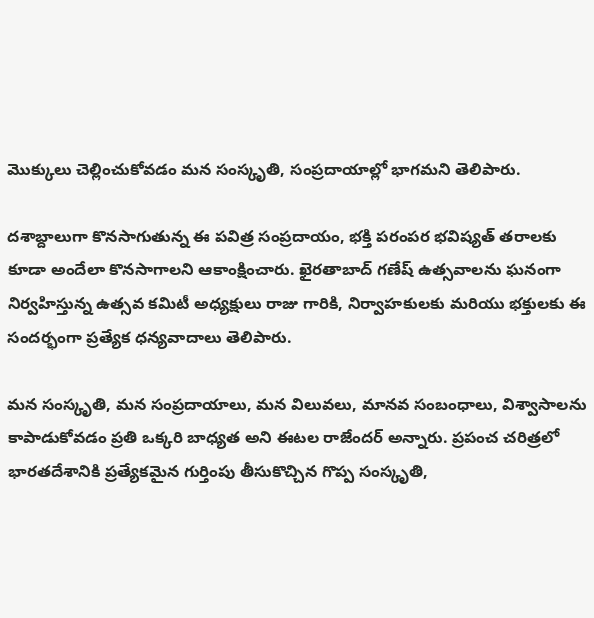మొక్కులు చెల్లించుకోవడం మన సంస్కృతి, సంప్రదాయాల్లో భాగమని తెలిపారు.

దశాబ్దాలుగా కొనసాగుతున్న ఈ పవిత్ర సంప్రదాయం, భక్తి పరంపర భవిష్యత్ తరాలకు కూడా అందేలా కొనసాగాలని ఆకాంక్షించారు. ఖైరతాబాద్ గణేష్ ఉత్సవాలను ఘనంగా నిర్వహిస్తున్న ఉత్సవ కమిటీ అధ్యక్షులు రాజు గారికి, నిర్వాహకులకు మరియు భక్తులకు ఈ సందర్భంగా ప్రత్యేక ధన్యవాదాలు తెలిపారు.

మన సంస్కృతి, మన సంప్రదాయాలు, మన విలువలు, మానవ సంబంధాలు, విశ్వాసాలను కాపాడుకోవడం ప్రతి ఒక్కరి బాధ్యత అని ఈటల రాజేందర్ అన్నారు. ప్రపంచ చరిత్రలో భారతదేశానికి ప్రత్యేకమైన గుర్తింపు తీసుకొచ్చిన గొప్ప సంస్కృతి,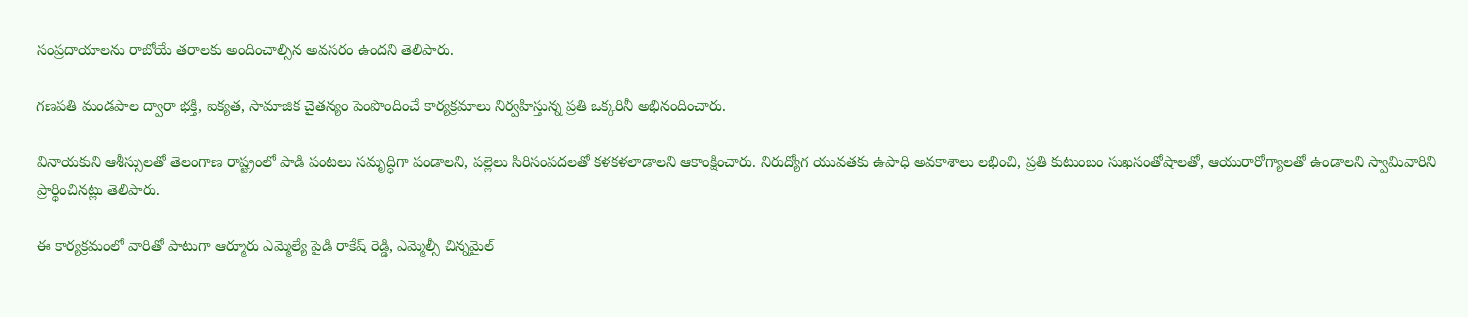సంప్రదాయాలను రాబోయే తరాలకు అందించాల్సిన అవసరం ఉందని తెలిపారు.

గణపతి మండపాల ద్వారా భక్తి, ఐక్యత, సామాజిక చైతన్యం పెంపొందించే కార్యక్రమాలు నిర్వహిస్తున్న ప్రతి ఒక్కరినీ అభినందించారు.

వినాయకుని ఆశీస్సులతో తెలంగాణ రాష్ట్రంలో పాడి పంటలు సమృద్ధిగా పండాలని, పల్లెలు సిరిసంపదలతో కళకళలాడాలని ఆకాంక్షించారు. నిరుద్యోగ యువతకు ఉపాధి అవకాశాలు లభించి, ప్రతి కుటుంబం సుఖసంతోషాలతో, ఆయురారోగ్యాలతో ఉండాలని స్వామివారిని ప్రార్థించినట్లు తెలిపారు.

ఈ కార్యక్రమంలో వారితో పాటుగా ఆర్మూరు ఎమ్మెల్యే పైడి రాకేష్ రెడ్డి, ఎమ్మెల్సీ చిన్నమైల్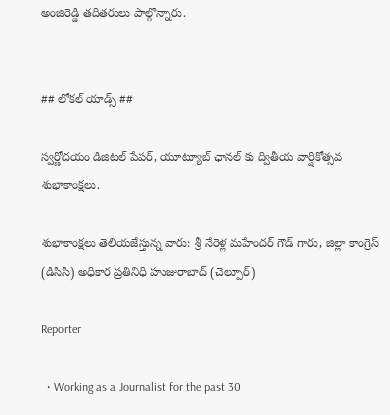అంజిరెడ్డి తదితరులు పాల్గొన్నారు.


## లోకల్ యాడ్స్ ##

స్వర్ణోదయం డిజిటల్ పేపర్, యూట్యూబ్ ఛానల్ కు ద్వితీయ వార్షికోత్సవ శుభాకాంక్షలు.

శుభాకాంక్షలు తెలియజేస్తున్న వారు: శ్రీ నేరెళ్ల మహేందర్ గౌడ్ గారు, జిల్లా కాంగ్రెస్ (డిసిసి) అధికార ప్రతినిధి హుజురాబాద్ (చెల్పూర్)

Reporter

  • Working as a Journalist for the past 30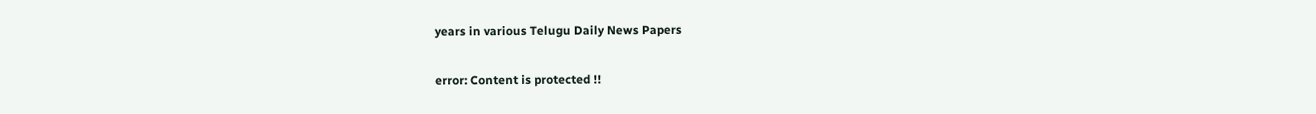years in various Telugu Daily News Papers

error: Content is protected !!